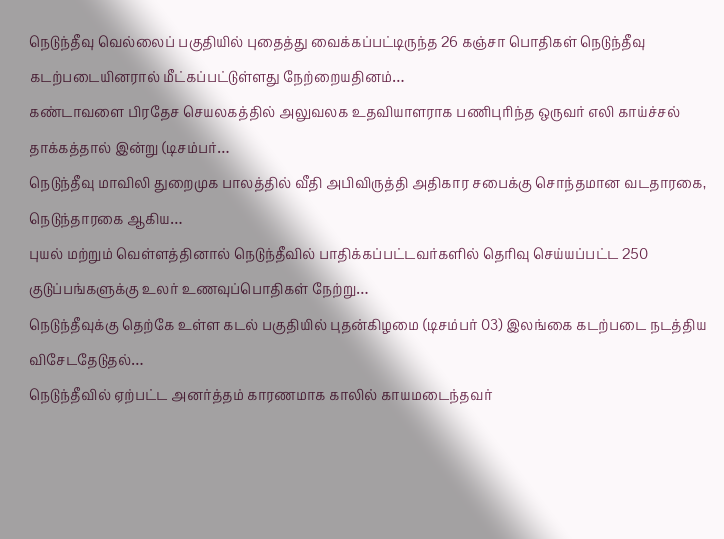நெடுந்தீவு வெல்லைப் பகுதியில் புதைத்து வைக்கப்பட்டிருந்த 26 கஞ்சா பொதிகள் நெடுந்தீவு கடற்படையினரால் மீட்கப்பட்டுள்ளது நேற்றையதினம்…
கண்டாவளை பிரதேச செயலகத்தில் அலுவலக உதவியாளராக பணிபுரிந்த ஒருவர் எலி காய்ச்சல் தாக்கத்தால் இன்று (டிசம்பர்…
நெடுந்தீவு மாவிலி துறைமுக பாலத்தில் வீதி அபிவிருத்தி அதிகார சபைக்கு சொந்தமான வடதாரகை, நெடுந்தாரகை ஆகிய…
புயல் மற்றும் வெள்ளத்தினால் நெடுந்தீவில் பாதிக்கப்பட்டவர்களில் தெரிவு செய்யப்பட்ட 250 குடுப்பங்களுக்கு உலர் உணவுப்பொதிகள் நேற்று…
நெடுந்தீவுக்கு தெற்கே உள்ள கடல் பகுதியில் புதன்கிழமை (டிசம்பர் 03) இலங்கை கடற்படை நடத்திய விசேடதேடுதல்…
நெடுந்தீவில் ஏற்பட்ட அனர்த்தம் காரணமாக காலில் காயமடைந்தவர்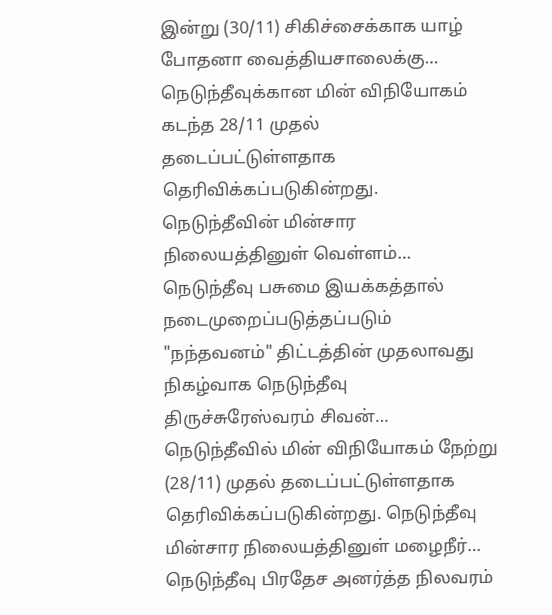இன்று (30/11) சிகிச்சைக்காக யாழ் போதனா வைத்தியசாலைக்கு…
நெடுந்தீவுக்கான மின் விநியோகம் கடந்த 28/11 முதல் தடைப்பட்டுள்ளதாக தெரிவிக்கப்படுகின்றது. நெடுந்தீவின் மின்சார நிலையத்தினுள் வெள்ளம்…
நெடுந்தீவு பசுமை இயக்கத்தால் நடைமுறைப்படுத்தப்படும் "நந்தவனம்" திட்டத்தின் முதலாவது நிகழ்வாக நெடுந்தீவு திருச்சுரேஸ்வரம் சிவன்…
நெடுந்தீவில் மின் விநியோகம் நேற்று (28/11) முதல் தடைப்பட்டுள்ளதாக தெரிவிக்கப்படுகின்றது. நெடுந்தீவு மின்சார நிலையத்தினுள் மழைநீர்…
நெடுந்தீவு பிரதேச அனர்த்த நிலவரம்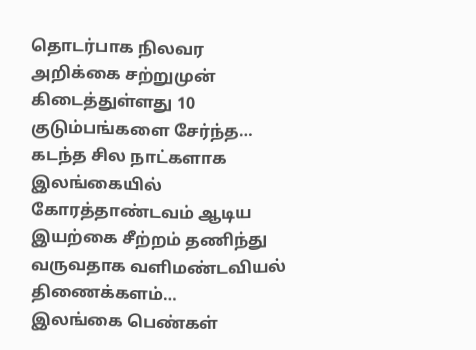தொடர்பாக நிலவர அறிக்கை சற்றுமுன் கிடைத்துள்ளது 10 குடும்பங்களை சேர்ந்த…
கடந்த சில நாட்களாக இலங்கையில் கோரத்தாண்டவம் ஆடிய இயற்கை சீற்றம் தணிந்து வருவதாக வளிமண்டவியல் திணைக்களம்…
இலங்கை பெண்கள்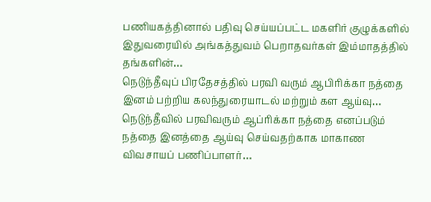பணியகத்தினால் பதிவு செய்யப்பட்ட மகளிர் குழுக்களில் இதுவரையில் அங்கத்துவம் பெறாதவர்கள் இம்மாதத்தில் தங்களின்…
நெடுந்தீவுப் பிரதேசத்தில் பரவி வரும் ஆபிரிக்கா நத்தை இனம் பற்றிய கலந்துரையாடல் மற்றும் கள ஆய்வு…
நெடுந்தீவில் பரவிவரும் ஆப்ரிக்கா நத்தை எனப்படும் நத்தை இனத்தை ஆய்வு செய்வதற்காக மாகாண விவசாயப் பணிப்பாளர்…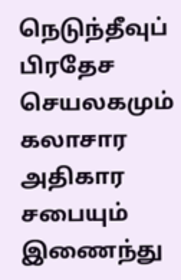நெடுந்தீவுப் பிரதேச செயலகமும் கலாசார அதிகார சபையும் இணைந்து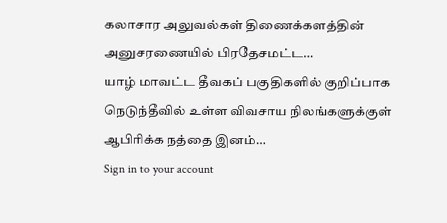கலாசார அலுவல்கள் திணைக்களத்தின் அனுசரணையில் பிரதேசமட்ட…
யாழ் மாவட்ட தீவகப் பகுதிகளில் குறிப்பாக நெடுந்தீவில் உள்ள விவசாய நிலங்களுக்குள் ஆபிரிக்க நத்தை இனம்…
Sign in to your account